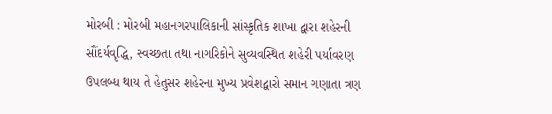મોરબી : મોરબી મહાનગરપાલિકાની સાંસ્કૃતિક શાખા દ્વારા શહેરની સૌંદર્યવૃદ્ધિ, સ્વચ્છતા તથા નાગરિકોને સુવ્યવસ્થિત શહેરી પર્યાવરણ ઉપલબ્ધ થાય તે હેતુસર શહેરના મુખ્ય પ્રવેશદ્વારો સમાન ગણાતા ત્રણ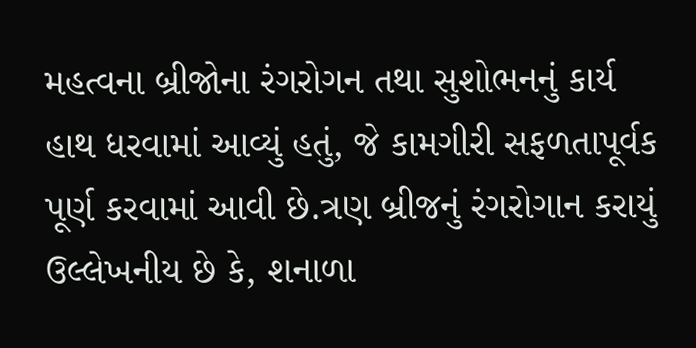મહત્વના બ્રીજોના રંગરોગન તથા સુશોભનનું કાર્ય હાથ ધરવામાં આવ્યું હતું, જે કામગીરી સફળતાપૂર્વક પૂર્ણ કરવામાં આવી છે.ત્રણ બ્રીજનું રંગરોગાન કરાયું ઉલ્લેખનીય છે કે, શનાળા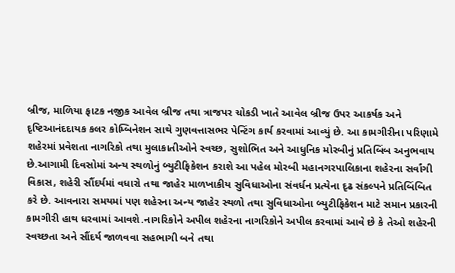બ્રીજ, માળિયા ફાટક નજીક આવેલ બ્રીજ તથા ત્રાજપર ચોકડી ખાતે આવેલ બ્રીજ ઉપર આકર્ષક અને દૃષ્ટિઆનંદદાયક કલર કોમ્બિનેશન સાથે ગુણવત્તાસભર પેન્ટિંગ કાર્ય કરવામાં આવ્યું છે. આ કામગીરીના પરિણામે શહેરમાં પ્રવેશતા નાગરિકો તથા મુલાકાતીઓને સ્વચ્છ, સુશોભિત અને આધુનિક મોરબીનું પ્રતિબિંબ અનુભવાય છે.આગામી દિવસોમાં અન્ય સ્થળોનું બ્યુટીફિકેશન કરાશે આ પહેલ મોરબી મહાનગરપાલિકાના શહેરના સર્વાંગી વિકાસ, શહેરી સૌંદર્યમાં વધારો તથા જાહેર માળખાકીય સુવિધાઓના સંવર્ધન પ્રત્યેના દૃઢ સંકલ્પને પ્રતિબિંબિત કરે છે. આવનારા સમયમાં પણ શહેરના અન્ય જાહેર સ્થળો તથા સુવિધાઓના બ્યુટીફિકેશન માટે સમાન પ્રકારની કામગીરી હાથ ધરવામાં આવશે.નાગરિકોને અપીલ શહેરના નાગરિકોને અપીલ કરવામાં આવે છે કે તેઓ શહેરની સ્વચ્છતા અને સૌંદર્ય જાળવવા સહભાગી બને તથા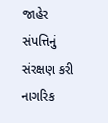જાહેર સંપત્તિનું સંરક્ષણ કરી નાગરિક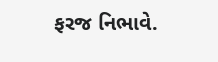ફરજ નિભાવે.